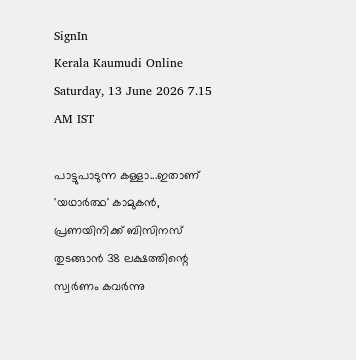SignIn
Kerala Kaumudi Online
Saturday, 13 June 2026 7.15 AM IST

പാട്ടുപാടുന്ന കള്ളാ...ഇതാണ് 'യഥാർത്ഥ' കാമുകൻ, പ്രണയിനിക്ക് ബിസിനസ് തുടങ്ങാൻ 38 ലക്ഷത്തിന്റെ സ്വർണം കവർന്നു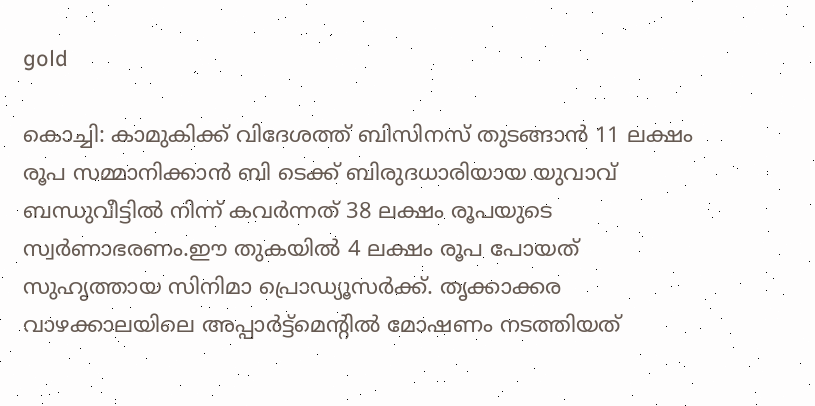gold

കൊച്ചി: കാമുകിക്ക് വിദേശത്ത് ബിസിനസ് തുടങ്ങാൻ 11 ലക്ഷം രൂപ സമ്മാനിക്കാൻ ബി ടെക്ക് ബിരുദധാരിയായ യുവാവ് ബന്ധുവീട്ടിൽ നിന്ന് കവർന്നത് 38 ലക്ഷം രൂപയുടെ സ്വർണാഭരണം.ഈ തുകയിൽ 4 ലക്ഷം രൂപ പോയത് സുഹൃത്തായ സിനിമാ പ്രൊഡ്യൂസർക്ക്. തൃക്കാക്കര വാഴക്കാലയിലെ അപ്പാർട്ട്മെന്റിൽ മോഷണം നടത്തിയത്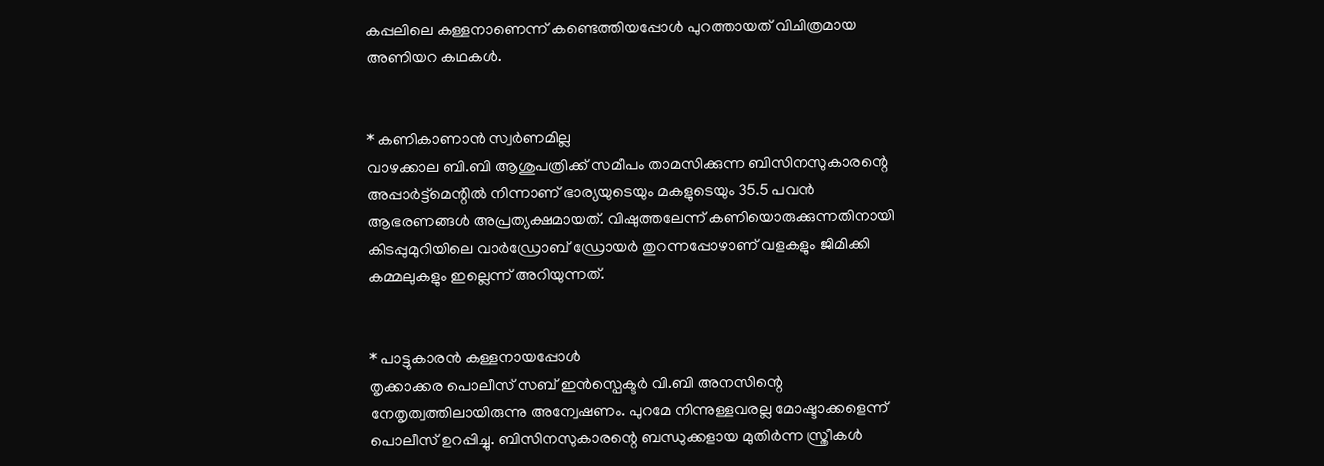കപ്പലിലെ കള്ളനാണെന്ന് കണ്ടെത്തിയപ്പോൾ പുറത്തായത് വിചിത്രമായ അണിയറ കഥകൾ.


* കണികാണാൻ സ്വർണമില്ല
വാഴക്കാല ബി.ബി ആശുപത്രിക്ക് സമീപം താമസിക്കുന്ന ബിസിനസുകാരന്റെ അപ്പാർട്ട്മെന്റിൽ നിന്നാണ് ഭാര്യയുടെയും മകളുടെയും 35.5 പവൻ ആഭരണങ്ങൾ അപ്രത്യക്ഷമായത്. വിഷുത്തലേന്ന് കണിയൊരുക്കുന്നതിനായി കിടപ്പുമുറിയിലെ വാർഡ്രോബ് ഡ്രോയർ തുറന്നപ്പോഴാണ് വളകളും ജിമിക്കി കമ്മലുകളും ഇല്ലെന്ന് അറിയുന്നത്.


* പാട്ടുകാരൻ കള്ളനായപ്പോൾ
തൃക്കാക്കര പൊലീസ് സബ് ഇൻസ്പെക്ടർ വി.ബി അനസിന്റെ നേതൃത്വത്തിലായിരുന്നു അന്വേഷണം. പുറമേ നിന്നുള്ളവരല്ല മോഷ്ടാക്കളെന്ന് പൊലീസ് ഉറപ്പിച്ചു. ബിസിനസുകാരന്റെ ബന്ധുക്കളായ മുതിർന്ന സ്ത്രീകൾ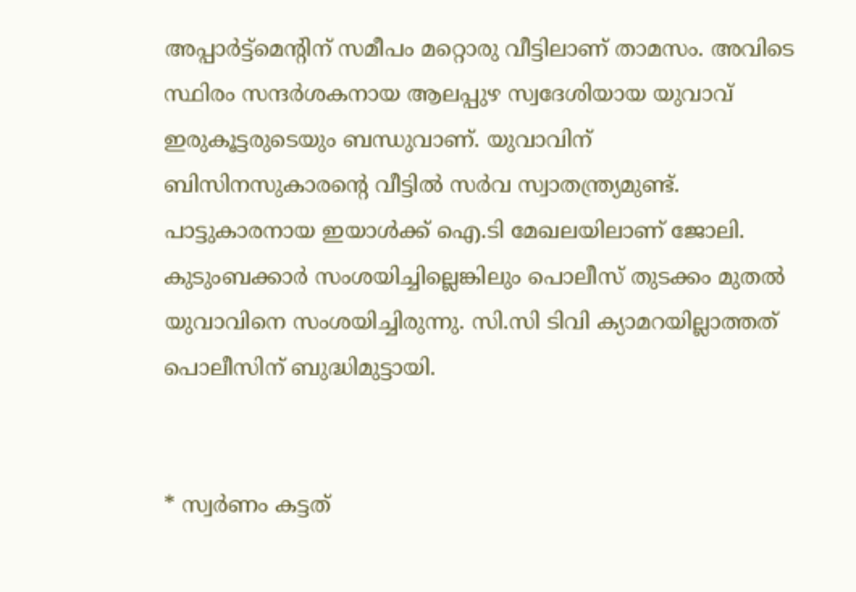അപ്പാർട്ട്മെന്റിന് സമീപം മറ്റൊരു വീട്ടിലാണ് താമസം. അവിടെ സ്ഥിരം സന്ദർശകനായ ആലപ്പുഴ സ്വദേശിയായ യുവാവ് ഇരുകൂട്ടരുടെയും ബന്ധുവാണ്. യുവാവിന് ബിസിനസുകാരന്റെ വീട്ടിൽ സർവ സ്വാതന്ത്ര്യമുണ്ട്. പാട്ടുകാരനായ ഇയാൾക്ക് ഐ.ടി മേഖലയിലാണ് ജോലി. കുടുംബക്കാർ സംശയിച്ചില്ലെങ്കിലും പൊലീസ് തുടക്കം മുതൽ യുവാവിനെ സംശയിച്ചിരുന്നു. സി.സി ടിവി ക്യാമറയില്ലാത്തത് പൊലീസിന് ബുദ്ധിമുട്ടായി.


* സ്വർണം കട്ടത്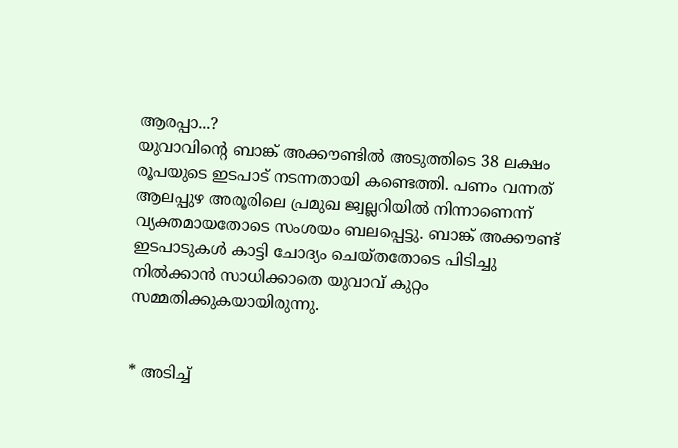ആരപ്പാ...?
യുവാവിന്റെ ബാങ്ക് അക്കൗണ്ടിൽ അടുത്തിടെ 38 ലക്ഷം രൂപയുടെ ഇടപാട് നടന്നതായി കണ്ടെത്തി. പണം വന്നത് ആലപ്പുഴ അരൂരിലെ പ്രമുഖ ജ്വല്ലറിയിൽ നിന്നാണെന്ന് വ്യക്തമായതോടെ സംശയം ബലപ്പെട്ടു. ബാങ്ക് അക്കൗണ്ട് ഇടപാടുകൾ കാട്ടി ചോദ്യം ചെയ്തതോടെ പിടിച്ചു നിൽക്കാൻ സാധിക്കാതെ യുവാവ് കുറ്റം സമ്മതിക്കുകയായിരുന്നു.


* അടിച്ച്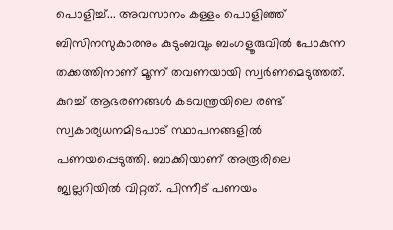പൊളിച്ച്... അവസാനം കള്ളം പൊളിഞ്ഞ്
ബിസിനസുകാരനും കുടുംബവും ബംഗളൂരുവിൽ പോകുന്ന തക്കത്തിനാണ് മൂന്ന് തവണയായി സ്വർണമെടുത്തത്. കുറച്ച് ആഭരണങ്ങൾ കടവന്ത്രയിലെ രണ്ട് സ്വകാര്യധനമിടപാട് സ്ഥാപനങ്ങളിൽ പണയപ്പെടുത്തി. ബാക്കിയാണ് അരൂരിലെ ജ്വല്ലറിയിൽ വിറ്റത്. പിന്നീട് പണയം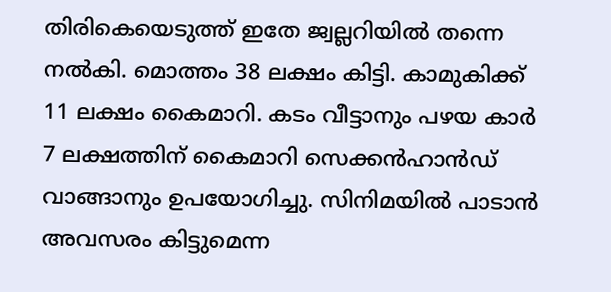തിരികെയെടുത്ത് ഇതേ ജ്വല്ലറിയിൽ തന്നെ നൽകി. മൊത്തം 38 ലക്ഷം കിട്ടി. കാമുകിക്ക് 11 ലക്ഷം കൈമാറി. കടം വീട്ടാനും പഴയ കാർ 7 ലക്ഷത്തിന് കൈമാറി സെക്കൻഹാൻഡ് വാങ്ങാനും ഉപയോഗിച്ചു. സിനിമയിൽ പാടാൻ അവസരം കിട്ടുമെന്ന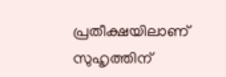പ്രതീക്ഷയിലാണ് സുഹൃത്തിന്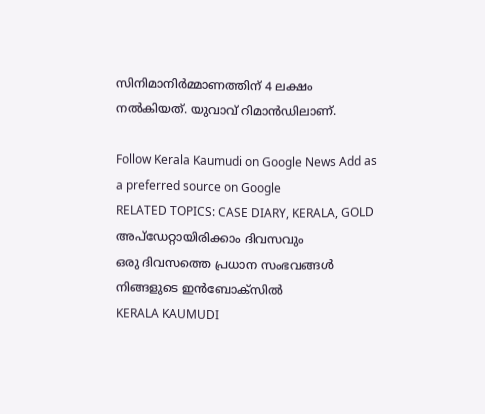സിനിമാനിർമ്മാണത്തിന് 4 ലക്ഷം നൽകിയത്. യുവാവ് റിമാൻഡിലാണ്.

Follow Kerala Kaumudi on Google News Add as a preferred source on Google
RELATED TOPICS: CASE DIARY, KERALA, GOLD
അപ്ഡേറ്റായിരിക്കാം ദിവസവും
ഒരു ദിവസത്തെ പ്രധാന സംഭവങ്ങൾ നിങ്ങളുടെ ഇൻബോക്സിൽ
KERALA KAUMUDI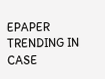EPAPER
TRENDING IN CASE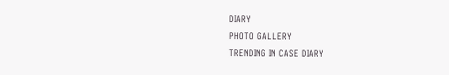DIARY
PHOTO GALLERY
TRENDING IN CASE DIARY